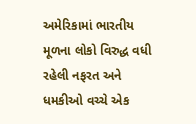અમેરિકામાં ભારતીય મૂળના લોકો વિરુદ્ધ વધી રહેલી નફરત અને ધમકીઓ વચ્ચે એક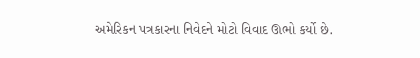અમેરિકન પત્રકારના નિવેદને મોટો વિવાદ ઊભો કર્યો છે.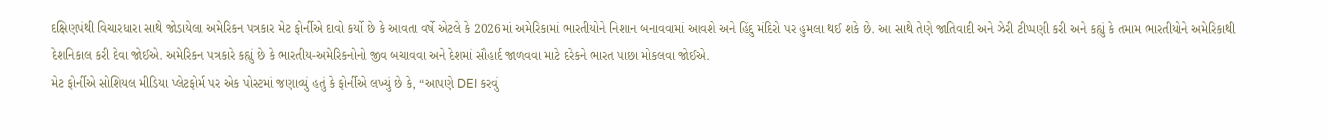દક્ષિણપંથી વિચારધારા સાથે જોડાયેલા અમેરિકન પત્રકાર મેટ ફોર્નીએ દાવો કર્યો છે કે આવતા વર્ષે એટલે કે 2026માં અમેરિકામાં ભારતીયોને નિશાન બનાવવામાં આવશે અને હિંદુ મંદિરો પર હુમલા થઈ શકે છે. આ સાથે તેણે જાતિવાદી અને ઝેરી ટીપ્પણી કરી અને કહ્યું કે તમામ ભારતીયોને અમેરિકાથી દેશનિકાલ કરી દેવા જોઈએ. અમેરિકન પત્રકારે કહ્યું છે કે ભારતીય-અમેરિકનોનો જીવ બચાવવા અને દેશમાં સૌહાર્દ જાળવવા માટે દરેકને ભારત પાછા મોકલવા જોઈએ.
મેટ ફોર્નીએ સોશિયલ મીડિયા પ્લેટફોર્મ પર એક પોસ્ટમાં જણાવ્યું હતું કે ફોર્નીએ લખ્યું છે કે, “આપણે DEI કરવું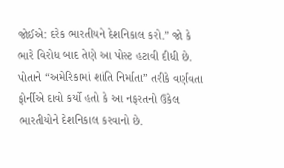જોઈએ: દરેક ભારતીયને દેશનિકાલ કરો.” જો કે ભારે વિરોધ બાદ તેણે આ પોસ્ટ હટાવી દીધી છે. પોતાને “અમેરિકામાં શાંતિ નિર્માતા” તરીકે વર્ણવતા ફોર્નીએ દાવો કર્યો હતો કે આ નફરતનો ઉકેલ ભારતીયોને દેશનિકાલ કરવાનો છે.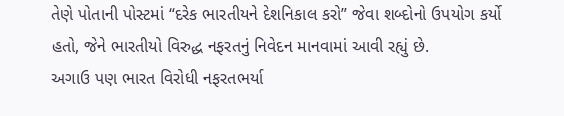તેણે પોતાની પોસ્ટમાં “દરેક ભારતીયને દેશનિકાલ કરો” જેવા શબ્દોનો ઉપયોગ કર્યો હતો, જેને ભારતીયો વિરુદ્ધ નફરતનું નિવેદન માનવામાં આવી રહ્યું છે.
અગાઉ પણ ભારત વિરોધી નફરતભર્યા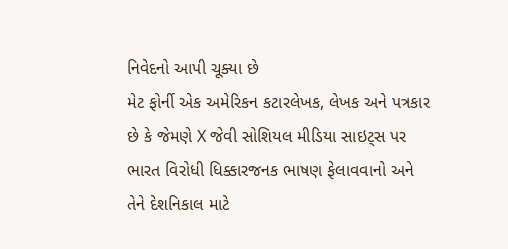નિવેદનો આપી ચૂક્યા છે
મેટ ફોર્ની એક અમેરિકન કટારલેખક, લેખક અને પત્રકાર છે કે જેમણે X જેવી સોશિયલ મીડિયા સાઇટ્સ પર ભારત વિરોધી ધિક્કારજનક ભાષણ ફેલાવવાનો અને તેને દેશનિકાલ માટે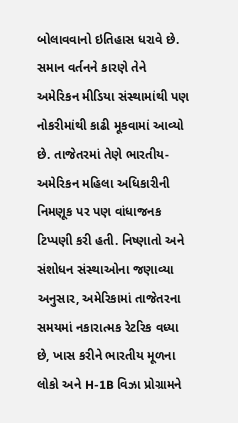બોલાવવાનો ઇતિહાસ ધરાવે છે. સમાન વર્તનને કારણે તેને અમેરિકન મીડિયા સંસ્થામાંથી પણ નોકરીમાંથી કાઢી મૂકવામાં આવ્યો છે. તાજેતરમાં તેણે ભારતીય-અમેરિકન મહિલા અધિકારીની નિમણૂક પર પણ વાંધાજનક ટિપ્પણી કરી હતી. નિષ્ણાતો અને સંશોધન સંસ્થાઓના જણાવ્યા અનુસાર, અમેરિકામાં તાજેતરના સમયમાં નકારાત્મક રેટરિક વધ્યા છે, ખાસ કરીને ભારતીય મૂળના લોકો અને H-1B વિઝા પ્રોગ્રામને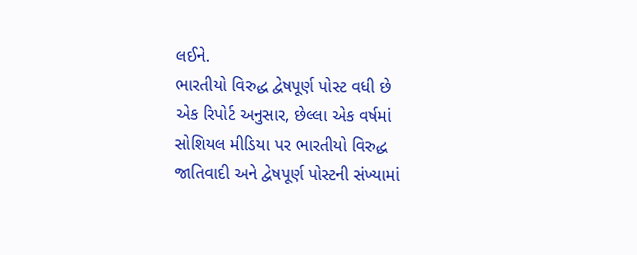લઈને.
ભારતીયો વિરુદ્ધ દ્વેષપૂર્ણ પોસ્ટ વધી છે
એક રિપોર્ટ અનુસાર, છેલ્લા એક વર્ષમાં સોશિયલ મીડિયા પર ભારતીયો વિરુદ્ધ જાતિવાદી અને દ્વેષપૂર્ણ પોસ્ટની સંખ્યામાં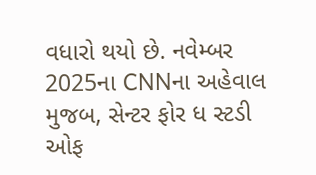વધારો થયો છે. નવેમ્બર 2025ના CNNના અહેવાલ મુજબ, સેન્ટર ફોર ધ સ્ટડી ઓફ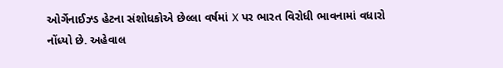ઓર્ગેનાઈઝ્ડ હેટના સંશોધકોએ છેલ્લા વર્ષમાં X પર ભારત વિરોધી ભાવનામાં વધારો નોંધ્યો છે. અહેવાલ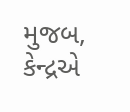મુજબ, કેન્દ્રએ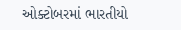ઓક્ટોબરમાં ભારતીયો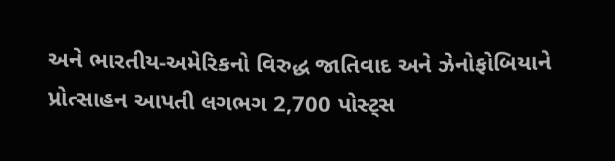અને ભારતીય-અમેરિકનો વિરુદ્ધ જાતિવાદ અને ઝેનોફોબિયાને પ્રોત્સાહન આપતી લગભગ 2,700 પોસ્ટ્સ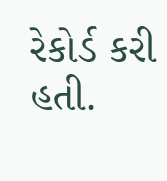રેકોર્ડ કરી હતી.